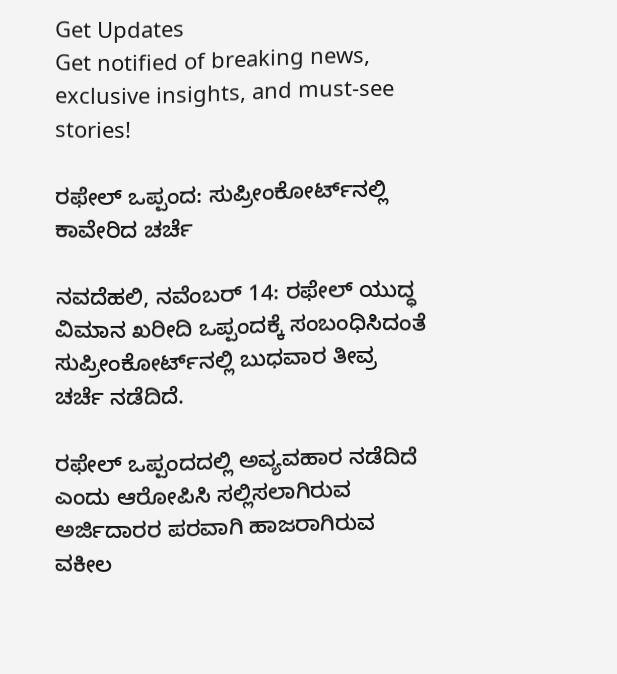Get Updates
Get notified of breaking news, exclusive insights, and must-see stories!

ರಫೇಲ್ ಒಪ್ಪಂದ: ಸುಪ್ರೀಂಕೋರ್ಟ್‌ನಲ್ಲಿ ಕಾವೇರಿದ ಚರ್ಚೆ

ನವದೆಹಲಿ, ನವೆಂಬರ್ 14: ರಫೇಲ್ ಯುದ್ಧ ವಿಮಾನ ಖರೀದಿ ಒಪ್ಪಂದಕ್ಕೆ ಸಂಬಂಧಿಸಿದಂತೆ ಸುಪ್ರೀಂಕೋರ್ಟ್‌ನಲ್ಲಿ ಬುಧವಾರ ತೀವ್ರ ಚರ್ಚೆ ನಡೆದಿದೆ.

ರಫೇಲ್ ಒಪ್ಪಂದದಲ್ಲಿ ಅವ್ಯವಹಾರ ನಡೆದಿದೆ ಎಂದು ಆರೋಪಿಸಿ ಸಲ್ಲಿಸಲಾಗಿರುವ ಅರ್ಜಿದಾರರ ಪರವಾಗಿ ಹಾಜರಾಗಿರುವ ವಕೀಲ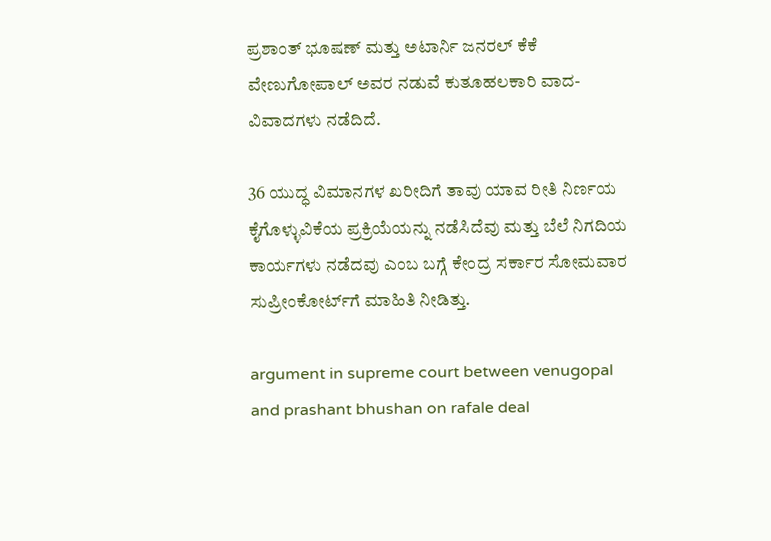ಪ್ರಶಾಂತ್ ಭೂಷಣ್ ಮತ್ತು ಅಟಾರ್ನಿ ಜನರಲ್ ಕೆಕೆ ವೇಣುಗೋಪಾಲ್ ಅವರ ನಡುವೆ ಕುತೂಹಲಕಾರಿ ವಾದ-ವಿವಾದಗಳು ನಡೆದಿದೆ.

36 ಯುದ್ಧ ವಿಮಾನಗಳ ಖರೀದಿಗೆ ತಾವು ಯಾವ ರೀತಿ ನಿರ್ಣಯ ಕೈಗೊಳ್ಳುವಿಕೆಯ ಪ್ರಕ್ರಿಯೆಯನ್ನು ನಡೆಸಿದೆವು ಮತ್ತು ಬೆಲೆ ನಿಗದಿಯ ಕಾರ್ಯಗಳು ನಡೆದವು ಎಂಬ ಬಗ್ಗೆ ಕೇಂದ್ರ ಸರ್ಕಾರ ಸೋಮವಾರ ಸುಪ್ರೀಂಕೋರ್ಟ್‌ಗೆ ಮಾಹಿತಿ ನೀಡಿತ್ತು.

argument in supreme court between venugopal and prashant bhushan on rafale deal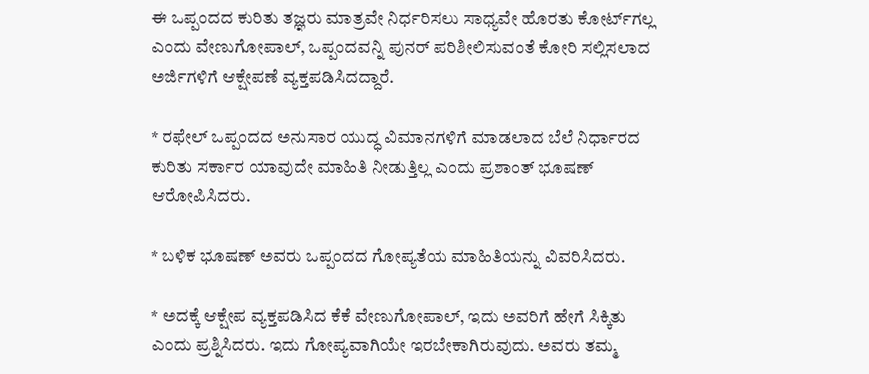ಈ ಒಪ್ಪಂದದ ಕುರಿತು ತಜ್ಞರು ಮಾತ್ರವೇ ನಿರ್ಧರಿಸಲು ಸಾಧ್ಯವೇ ಹೊರತು ಕೋರ್ಟ್‌ಗಲ್ಲ ಎಂದು ವೇಣುಗೋಪಾಲ್, ಒಪ್ಪಂದವನ್ನಿ ಪುನರ್ ಪರಿಶೀಲಿಸುವಂತೆ ಕೋರಿ ಸಲ್ಲಿಸಲಾದ ಅರ್ಜಿಗಳಿಗೆ ಆಕ್ಷೇಪಣೆ ವ್ಯಕ್ತಪಡಿಸಿದದ್ದಾರೆ.

* ರಫೇಲ್ ಒಪ್ಪಂದದ ಅನುಸಾರ ಯುದ್ಧ ವಿಮಾನಗಳಿಗೆ ಮಾಡಲಾದ ಬೆಲೆ ನಿರ್ಧಾರದ ಕುರಿತು ಸರ್ಕಾರ ಯಾವುದೇ ಮಾಹಿತಿ ನೀಡುತ್ತಿಲ್ಲ ಎಂದು ಪ್ರಶಾಂತ್ ಭೂಷಣ್ ಆರೋಪಿಸಿದರು.

* ಬಳಿಕ ಭೂಷಣ್ ಅವರು ಒಪ್ಪಂದದ ಗೋಪ್ಯತೆಯ ಮಾಹಿತಿಯನ್ನು ವಿವರಿಸಿದರು.

* ಅದಕ್ಕೆ ಆಕ್ಷೇಪ ವ್ಯಕ್ತಪಡಿಸಿದ ಕೆಕೆ ವೇಣುಗೋಪಾಲ್, ಇದು ಅವರಿಗೆ ಹೇಗೆ ಸಿಕ್ಕಿತು ಎಂದು ಪ್ರಶ್ನಿಸಿದರು. ಇದು ಗೋಪ್ಯವಾಗಿಯೇ ಇರಬೇಕಾಗಿರುವುದು. ಅವರು ತಮ್ಮ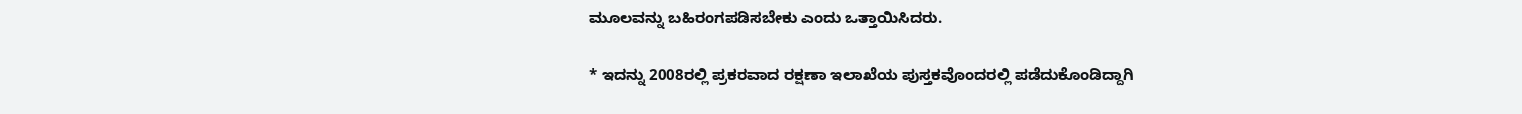ಮೂಲವನ್ನು ಬಹಿರಂಗಪಡಿಸಬೇಕು ಎಂದು ಒತ್ತಾಯಿಸಿದರು.

* ಇದನ್ನು 2008ರಲ್ಲಿ ಪ್ರಕರವಾದ ರಕ್ಷಣಾ ಇಲಾಖೆಯ ಪುಸ್ತಕವೊಂದರಲ್ಲಿ ಪಡೆದುಕೊಂಡಿದ್ದಾಗಿ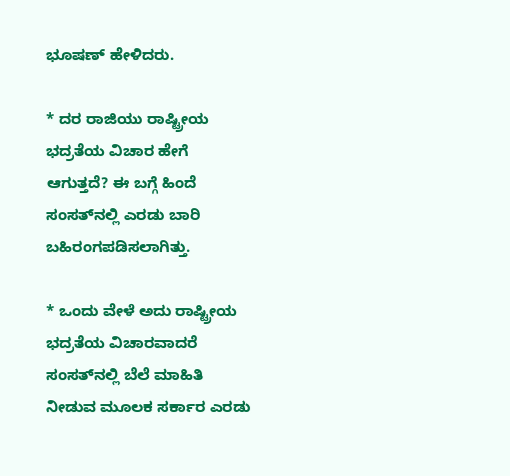ಭೂಷಣ್ ಹೇಳಿದರು.

* ದರ ರಾಜಿಯು ರಾಷ್ಟ್ರೀಯ ಭದ್ರತೆಯ ವಿಚಾರ ಹೇಗೆ ಆಗುತ್ತದೆ? ಈ ಬಗ್ಗೆ ಹಿಂದೆ ಸಂಸತ್‌ನಲ್ಲಿ ಎರಡು ಬಾರಿ ಬಹಿರಂಗಪಡಿಸಲಾಗಿತ್ತು.

* ಒಂದು ವೇಳೆ ಅದು ರಾಷ್ಟ್ರೀಯ ಭದ್ರತೆಯ ವಿಚಾರವಾದರೆ ಸಂಸತ್‌ನಲ್ಲಿ ಬೆಲೆ ಮಾಹಿತಿ ನೀಡುವ ಮೂಲಕ ಸರ್ಕಾರ ಎರಡು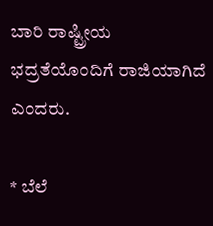ಬಾರಿ ರಾಷ್ಟ್ರೀಯ ಭದ್ರತೆಯೊಂದಿಗೆ ರಾಜಿಯಾಗಿದೆ ಎಂದರು.

* ಬೆಲೆ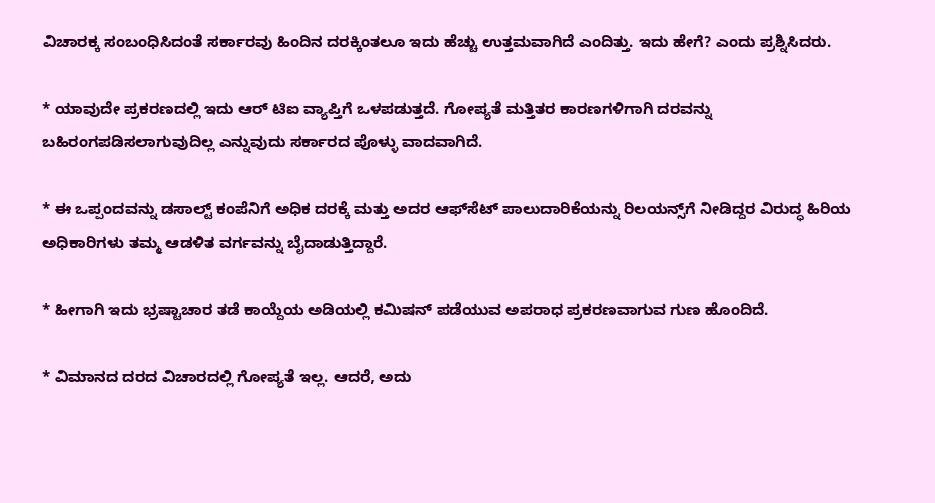ವಿಚಾರಕ್ಕ ಸಂಬಂಧಿಸಿದಂತೆ ಸರ್ಕಾರವು ಹಿಂದಿನ ದರಕ್ಕಿಂತಲೂ ಇದು ಹೆಚ್ಚು ಉತ್ತಮವಾಗಿದೆ ಎಂದಿತ್ತು. ಇದು ಹೇಗೆ? ಎಂದು ಪ್ರಶ್ನಿಸಿದರು.

* ಯಾವುದೇ ಪ್ರಕರಣದಲ್ಲಿ ಇದು ಆರ್ ಟಿಐ ವ್ಯಾಪ್ತಿಗೆ ಒಳಪಡುತ್ತದೆ. ಗೋಪ್ಯತೆ ಮತ್ತಿತರ ಕಾರಣಗಳಿಗಾಗಿ ದರವನ್ನು ಬಹಿರಂಗಪಡಿಸಲಾಗುವುದಿಲ್ಲ ಎನ್ನುವುದು ಸರ್ಕಾರದ ಪೊಳ್ಳು ವಾದವಾಗಿದೆ.

* ಈ ಒಪ್ಪಂದವನ್ನು ಡಸಾಲ್ಟ್ ಕಂಪೆನಿಗೆ ಅಧಿಕ ದರಕ್ಕೆ ಮತ್ತು ಅದರ ಆಫ್‌ಸೆಟ್‌ ಪಾಲುದಾರಿಕೆಯನ್ನು ರಿಲಯನ್ಸ್‌ಗೆ ನೀಡಿದ್ದರ ವಿರುದ್ಧ ಹಿರಿಯ ಅಧಿಕಾರಿಗಳು ತಮ್ಮ ಆಡಳಿತ ವರ್ಗವನ್ನು ಬೈದಾಡುತ್ತಿದ್ದಾರೆ.

* ಹೀಗಾಗಿ ಇದು ಭ್ರಷ್ಟಾಚಾರ ತಡೆ ಕಾಯ್ದೆಯ ಅಡಿಯಲ್ಲಿ ಕಮಿಷನ್ ಪಡೆಯುವ ಅಪರಾಧ ಪ್ರಕರಣವಾಗುವ ಗುಣ ಹೊಂದಿದೆ.

* ವಿಮಾನದ ದರದ ವಿಚಾರದಲ್ಲಿ ಗೋಪ್ಯತೆ ಇಲ್ಲ. ಆದರೆ, ಅದು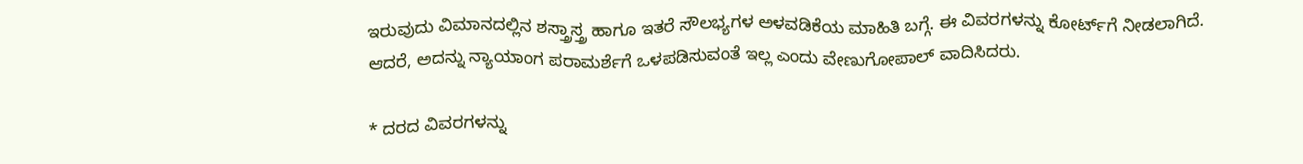ಇರುವುದು ವಿಮಾನದಲ್ಲಿನ ಶಸ್ತ್ರಾಸ್ತ್ರ ಹಾಗೂ ಇತರೆ ಸೌಲಭ್ಯಗಳ ಅಳವಡಿಕೆಯ ಮಾಹಿತಿ ಬಗ್ಗೆ. ಈ ವಿವರಗಳನ್ನು ಕೋರ್ಟ್‌ಗೆ ನೀಡಲಾಗಿದೆ. ಆದರೆ, ಅದನ್ನು ನ್ಯಾಯಾಂಗ ಪರಾಮರ್ಶೆಗೆ ಒಳಪಡಿಸುವಂತೆ ಇಲ್ಲ ಎಂದು ವೇಣುಗೋಪಾಲ್ ವಾದಿಸಿದರು.

* ದರದ ವಿವರಗಳನ್ನು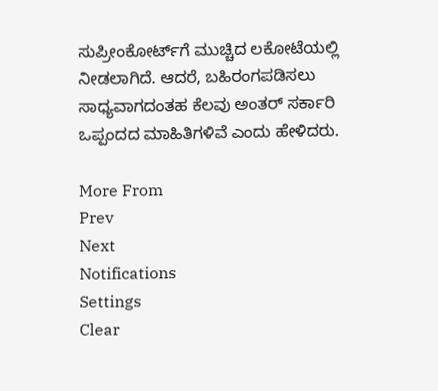ಸುಪ್ರೀಂಕೋರ್ಟ್‌ಗೆ ಮುಚ್ಚಿದ ಲಕೋಟೆಯಲ್ಲಿ ನೀಡಲಾಗಿದೆ. ಆದರೆ, ಬಹಿರಂಗಪಡಿಸಲು ಸಾಧ್ಯವಾಗದಂತಹ ಕೆಲವು ಅಂತರ್ ಸರ್ಕಾರಿ ಒಪ್ಪಂದದ ಮಾಹಿತಿಗಳಿವೆ ಎಂದು ಹೇಳಿದರು.

More From
Prev
Next
Notifications
Settings
Clear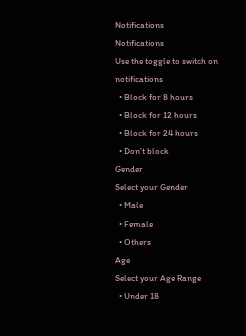Notifications
Notifications
Use the toggle to switch on notifications
  • Block for 8 hours
  • Block for 12 hours
  • Block for 24 hours
  • Don't block
Gender
Select your Gender
  • Male
  • Female
  • Others
Age
Select your Age Range
  • Under 18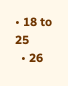• 18 to 25
  • 26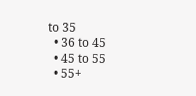to 35
  • 36 to 45
  • 45 to 55
  • 55+